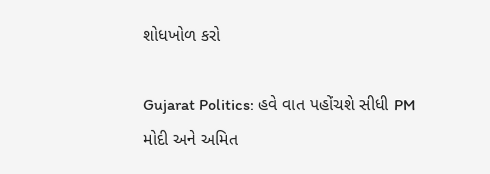શોધખોળ કરો

Gujarat Politics: હવે વાત પહોંચશે સીધી PM મોદી અને અમિત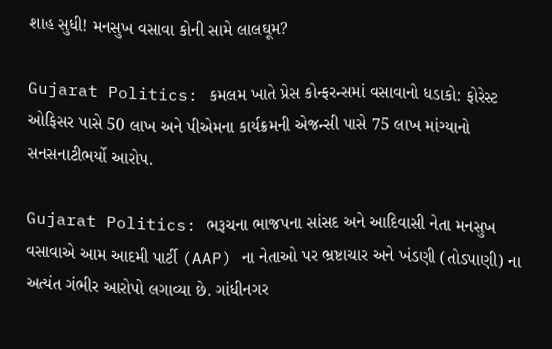શાહ સુધી! મનસુખ વસાવા કોની સામે લાલઘૂમ?

Gujarat Politics: કમલમ ખાતે પ્રેસ કોન્ફરન્સમાં વસાવાનો ધડાકો: ફોરેસ્ટ ઓફિસર પાસે 50 લાખ અને પીએમના કાર્યક્રમની એજન્સી પાસે 75 લાખ માંગ્યાનો સનસનાટીભર્યો આરોપ.

Gujarat Politics: ભરૂચના ભાજપના સાંસદ અને આદિવાસી નેતા મનસુખ વસાવાએ આમ આદમી પાર્ટી (AAP) ના નેતાઓ પર ભ્રષ્ટાચાર અને ખંડણી (તોડપાણી) ના અત્યંત ગંભીર આરોપો લગાવ્યા છે. ગાંધીનગર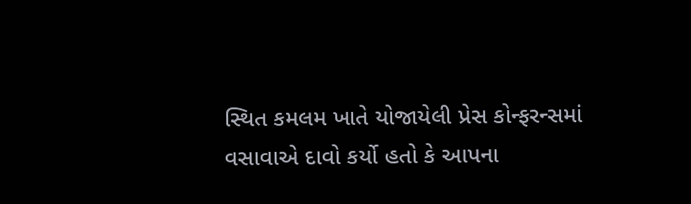સ્થિત કમલમ ખાતે યોજાયેલી પ્રેસ કોન્ફરન્સમાં વસાવાએ દાવો કર્યો હતો કે આપના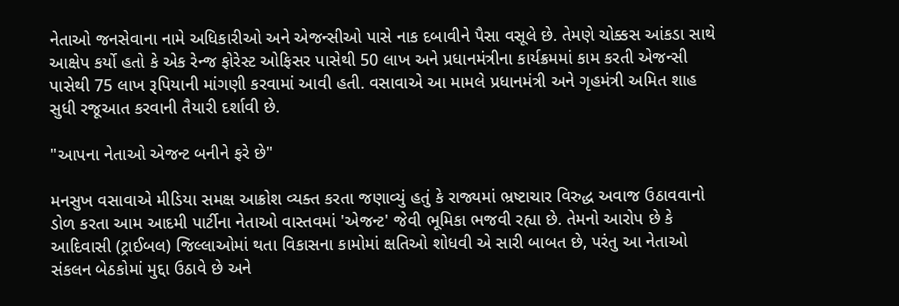નેતાઓ જનસેવાના નામે અધિકારીઓ અને એજન્સીઓ પાસે નાક દબાવીને પૈસા વસૂલે છે. તેમણે ચોક્કસ આંકડા સાથે આક્ષેપ કર્યો હતો કે એક રેન્જ ફોરેસ્ટ ઓફિસર પાસેથી 50 લાખ અને પ્રધાનમંત્રીના કાર્યક્રમમાં કામ કરતી એજન્સી પાસેથી 75 લાખ રૂપિયાની માંગણી કરવામાં આવી હતી. વસાવાએ આ મામલે પ્રધાનમંત્રી અને ગૃહમંત્રી અમિત શાહ સુધી રજૂઆત કરવાની તૈયારી દર્શાવી છે.

"આપના નેતાઓ એજન્ટ બનીને ફરે છે"

મનસુખ વસાવાએ મીડિયા સમક્ષ આક્રોશ વ્યક્ત કરતા જણાવ્યું હતું કે રાજ્યમાં ભ્રષ્ટાચાર વિરુદ્ધ અવાજ ઉઠાવવાનો ડોળ કરતા આમ આદમી પાર્ટીના નેતાઓ વાસ્તવમાં 'એજન્ટ' જેવી ભૂમિકા ભજવી રહ્યા છે. તેમનો આરોપ છે કે આદિવાસી (ટ્રાઈબલ) જિલ્લાઓમાં થતા વિકાસના કામોમાં ક્ષતિઓ શોધવી એ સારી બાબત છે, પરંતુ આ નેતાઓ સંકલન બેઠકોમાં મુદ્દા ઉઠાવે છે અને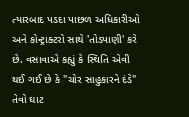ત્યારબાદ પડદા પાછળ અધિકારીઓ અને કોન્ટ્રાક્ટરો સાથે 'તોડપાણી' કરે છે. વસાવાએ કહ્યું કે સ્થિતિ એવી થઈ ગઈ છે કે "ચોર સાહુકારને દંડે" તેવો ઘાટ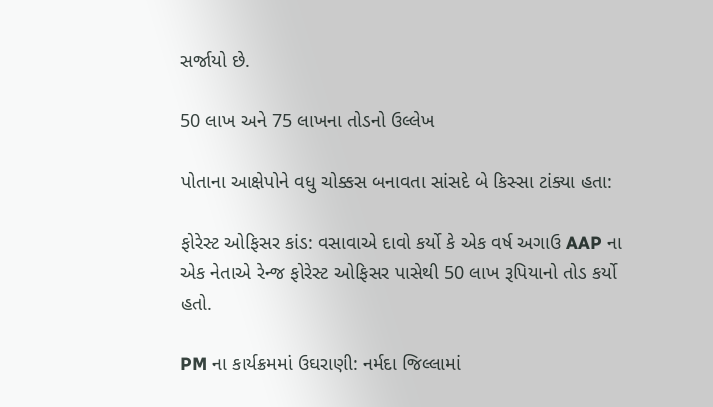સર્જાયો છે.

50 લાખ અને 75 લાખના તોડનો ઉલ્લેખ

પોતાના આક્ષેપોને વધુ ચોક્કસ બનાવતા સાંસદે બે કિસ્સા ટાંક્યા હતા:

ફોરેસ્ટ ઓફિસર કાંડ: વસાવાએ દાવો કર્યો કે એક વર્ષ અગાઉ AAP ના એક નેતાએ રેન્જ ફોરેસ્ટ ઓફિસર પાસેથી 50 લાખ રૂપિયાનો તોડ કર્યો હતો.

PM ના કાર્યક્રમમાં ઉઘરાણી: નર્મદા જિલ્લામાં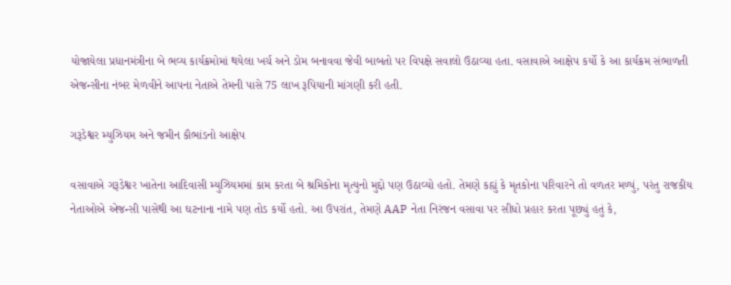યોજાયેલા પ્રધાનમંત્રીના બે ભવ્ય કાર્યક્રમોમાં થયેલા ખર્ચ અને ડોમ બનાવવા જેવી બાબતો પર વિપક્ષે સવાલો ઉઠાવ્યા હતા. વસાવાએ આક્ષેપ કર્યો કે આ કાર્યક્રમ સંભાળતી એજન્સીના નંબર મેળવીને આપના નેતાએ તેમની પાસે 75 લાખ રૂપિયાની માંગણી કરી હતી.

ગરૂડેશ્વર મ્યુઝિયમ અને જમીન કૌભાંડનો આક્ષેપ

વસાવાએ ગરૂડેશ્વર ખાતેના આદિવાસી મ્યુઝિયમમાં કામ કરતા બે શ્રમિકોના મૃત્યુનો મુદ્દો પણ ઉઠાવ્યો હતો. તેમણે કહ્યું કે મૃતકોના પરિવારને તો વળતર મળ્યું, પરંતુ રાજકીય નેતાઓએ એજન્સી પાસેથી આ ઘટનાના નામે પણ તોડ કર્યો હતો. આ ઉપરાંત, તેમણે AAP નેતા નિરંજન વસાવા પર સીધો પ્રહાર કરતા પૂછ્યું હતું કે,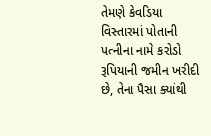તેમણે કેવડિયા વિસ્તારમાં પોતાની પત્નીના નામે કરોડો રૂપિયાની જમીન ખરીદી છે, તેના પૈસા ક્યાંથી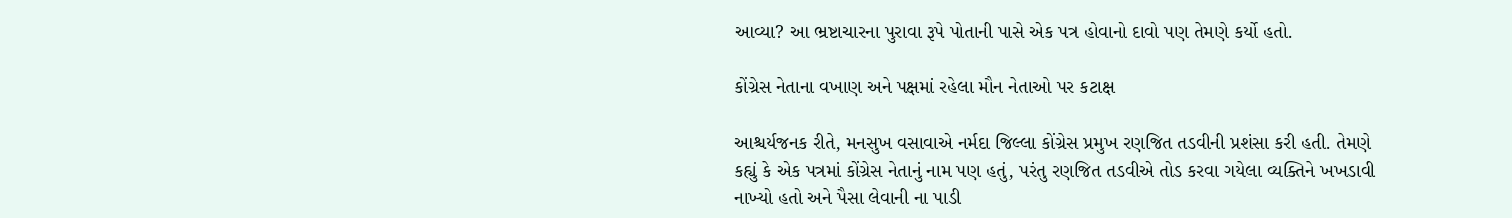આવ્યા? આ ભ્રષ્ટાચારના પુરાવા રૂપે પોતાની પાસે એક પત્ર હોવાનો દાવો પણ તેમણે કર્યો હતો.

કોંગ્રેસ નેતાના વખાણ અને પક્ષમાં રહેલા મૌન નેતાઓ પર કટાક્ષ

આશ્ચર્યજનક રીતે, મનસુખ વસાવાએ નર્મદા જિલ્લા કોંગ્રેસ પ્રમુખ રણજિત તડવીની પ્રશંસા કરી હતી. તેમણે કહ્યું કે એક પત્રમાં કોંગ્રેસ નેતાનું નામ પણ હતું, પરંતુ રણજિત તડવીએ તોડ કરવા ગયેલા વ્યક્તિને ખખડાવી નાખ્યો હતો અને પૈસા લેવાની ના પાડી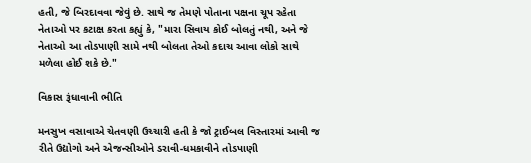હતી, જે બિરદાવવા જેવું છે. સાથે જ તેમણે પોતાના પક્ષના ચૂપ રહેતા નેતાઓ પર કટાક્ષ કરતા કહ્યું કે, "મારા સિવાય કોઈ બોલતું નથી, અને જે નેતાઓ આ તોડપાણી સામે નથી બોલતા તેઓ કદાચ આવા લોકો સાથે મળેલા હોઈ શકે છે."

વિકાસ રૂંધાવાની ભીતિ

મનસુખ વસાવાએ ચેતવણી ઉચ્ચારી હતી કે જો ટ્રાઈબલ વિસ્તારમાં આવી જ રીતે ઉદ્યોગો અને એજન્સીઓને ડરાવી-ધમકાવીને તોડપાણી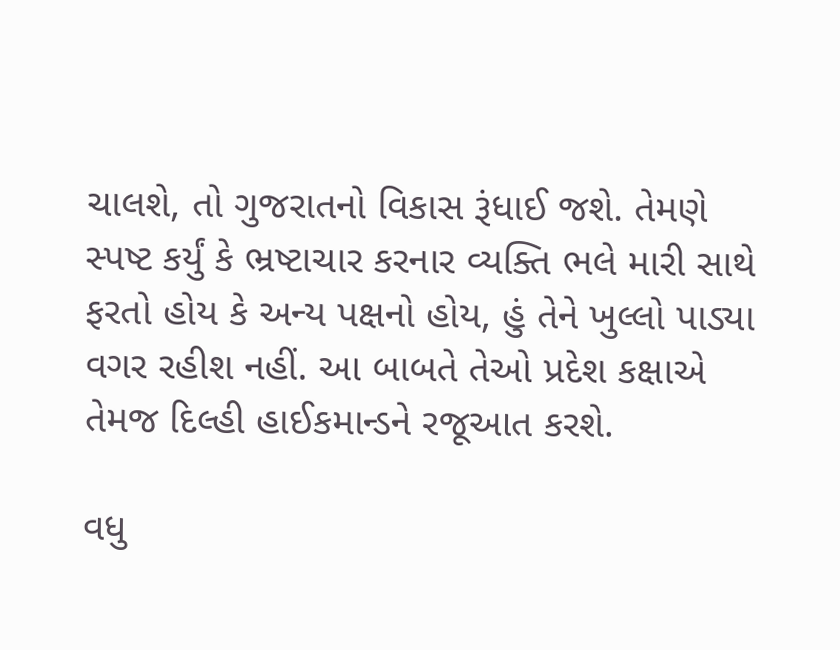ચાલશે, તો ગુજરાતનો વિકાસ રૂંધાઈ જશે. તેમણે સ્પષ્ટ કર્યું કે ભ્રષ્ટાચાર કરનાર વ્યક્તિ ભલે મારી સાથે ફરતો હોય કે અન્ય પક્ષનો હોય, હું તેને ખુલ્લો પાડ્યા વગર રહીશ નહીં. આ બાબતે તેઓ પ્રદેશ કક્ષાએ તેમજ દિલ્હી હાઈકમાન્ડને રજૂઆત કરશે.

વધુ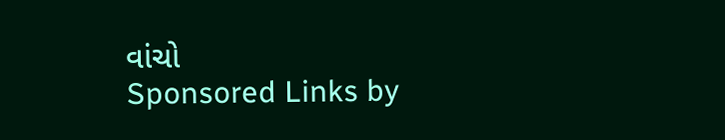વાંચો
Sponsored Links by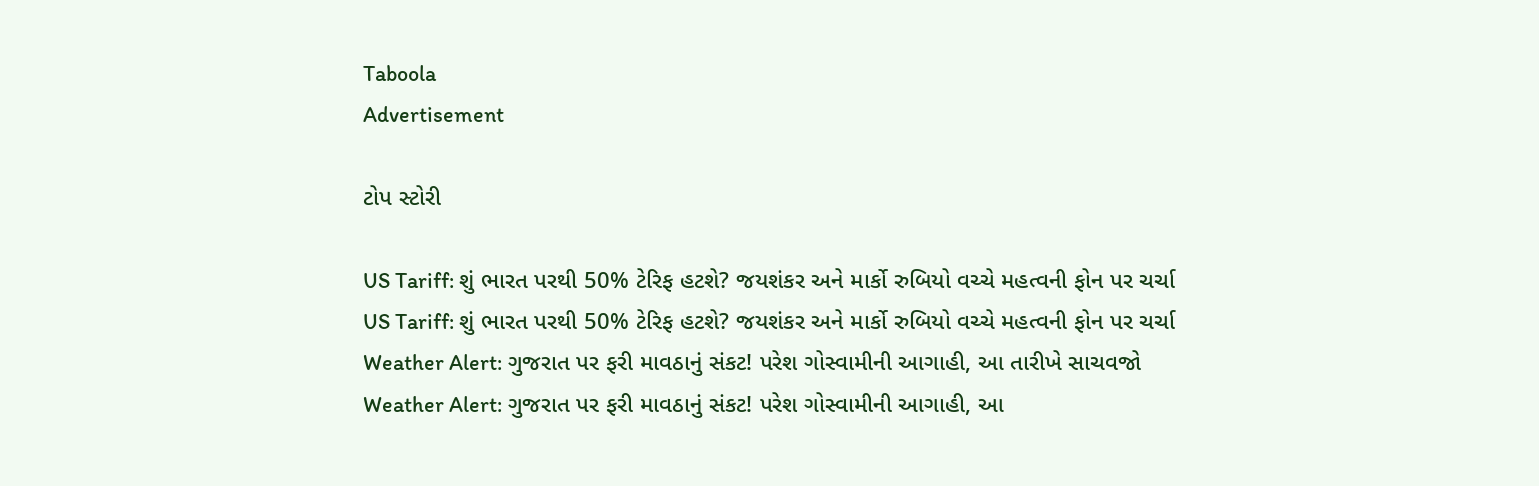Taboola
Advertisement

ટોપ સ્ટોરી

US Tariff: શું ભારત પરથી 50% ટેરિફ હટશે? જયશંકર અને માર્કો રુબિયો વચ્ચે મહત્વની ફોન પર ચર્ચા
US Tariff: શું ભારત પરથી 50% ટેરિફ હટશે? જયશંકર અને માર્કો રુબિયો વચ્ચે મહત્વની ફોન પર ચર્ચા
Weather Alert: ગુજરાત પર ફરી માવઠાનું સંકટ! પરેશ ગોસ્વામીની આગાહી, આ તારીખે સાચવજો
Weather Alert: ગુજરાત પર ફરી માવઠાનું સંકટ! પરેશ ગોસ્વામીની આગાહી, આ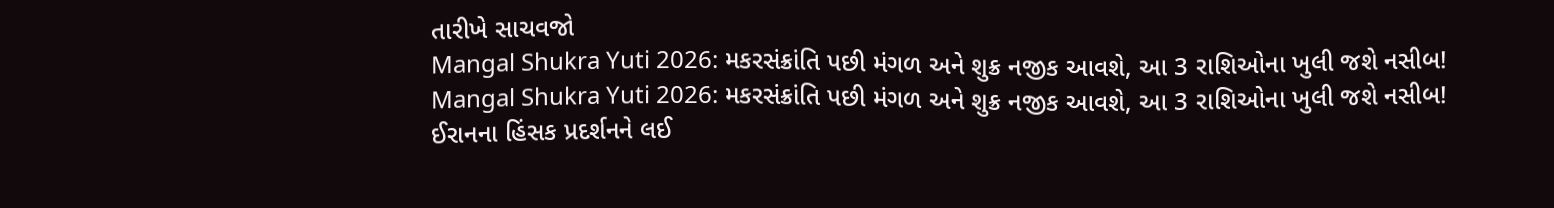તારીખે સાચવજો
Mangal Shukra Yuti 2026: મકરસંક્રાંતિ પછી મંગળ અને શુક્ર નજીક આવશે, આ 3 રાશિઓના ખુલી જશે નસીબ!
Mangal Shukra Yuti 2026: મકરસંક્રાંતિ પછી મંગળ અને શુક્ર નજીક આવશે, આ 3 રાશિઓના ખુલી જશે નસીબ!
ઈરાનના હિંસક પ્રદર્શનને લઈ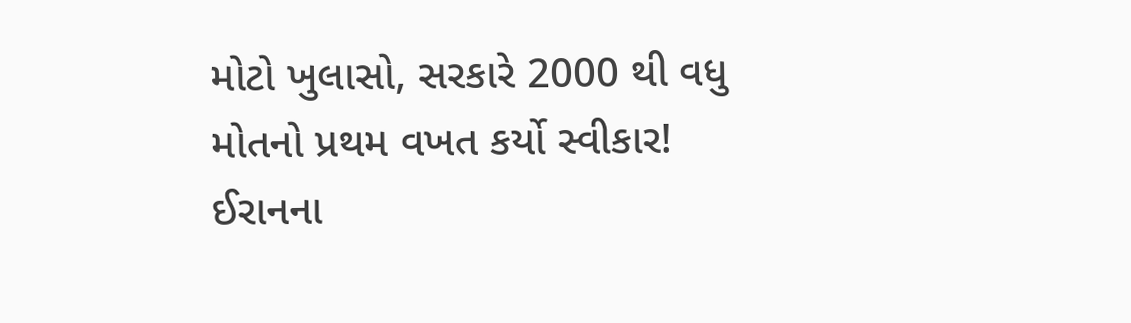મોટો ખુલાસો, સરકારે 2000 થી વધુ મોતનો પ્રથમ વખત કર્યો સ્વીકાર!
ઈરાનના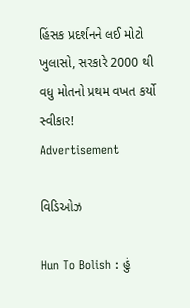હિંસક પ્રદર્શનને લઈ મોટો ખુલાસો, સરકારે 2000 થી વધુ મોતનો પ્રથમ વખત કર્યો સ્વીકાર!
Advertisement

વિડિઓઝ

Hun To Bolish : હું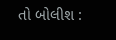તો બોલીશ :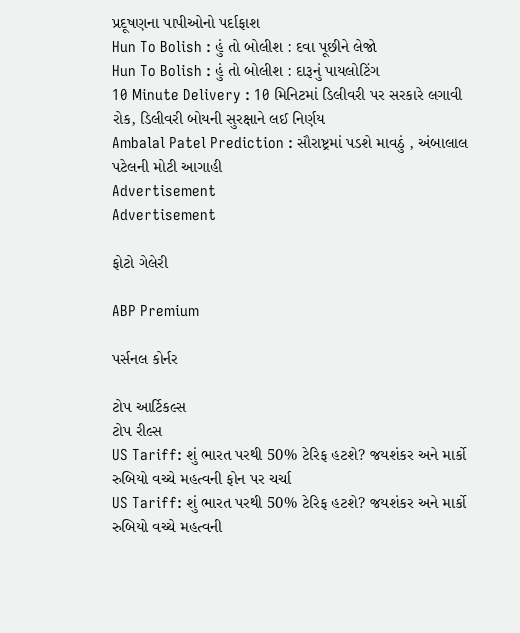પ્રદૂષણના પાપીઓનો પર્દાફાશ
Hun To Bolish : હું તો બોલીશ : દવા પૂછીને લેજો
Hun To Bolish : હું તો બોલીશ : દારૂનું પાયલોટિંગ
10 Minute Delivery : 10 મિનિટમાં ડિલીવરી પર સરકારે લગાવી રોક, ડિલીવરી બોયની સુરક્ષાને લઈ નિર્ણય
Ambalal Patel Prediction : સૌરાષ્ટ્રમાં પડશે માવઠું , અંબાલાલ પટેલની મોટી આગાહી
Advertisement
Advertisement

ફોટો ગેલેરી

ABP Premium

પર્સનલ કોર્નર

ટોપ આર્ટિકલ્સ
ટોપ રીલ્સ
US Tariff: શું ભારત પરથી 50% ટેરિફ હટશે? જયશંકર અને માર્કો રુબિયો વચ્ચે મહત્વની ફોન પર ચર્ચા
US Tariff: શું ભારત પરથી 50% ટેરિફ હટશે? જયશંકર અને માર્કો રુબિયો વચ્ચે મહત્વની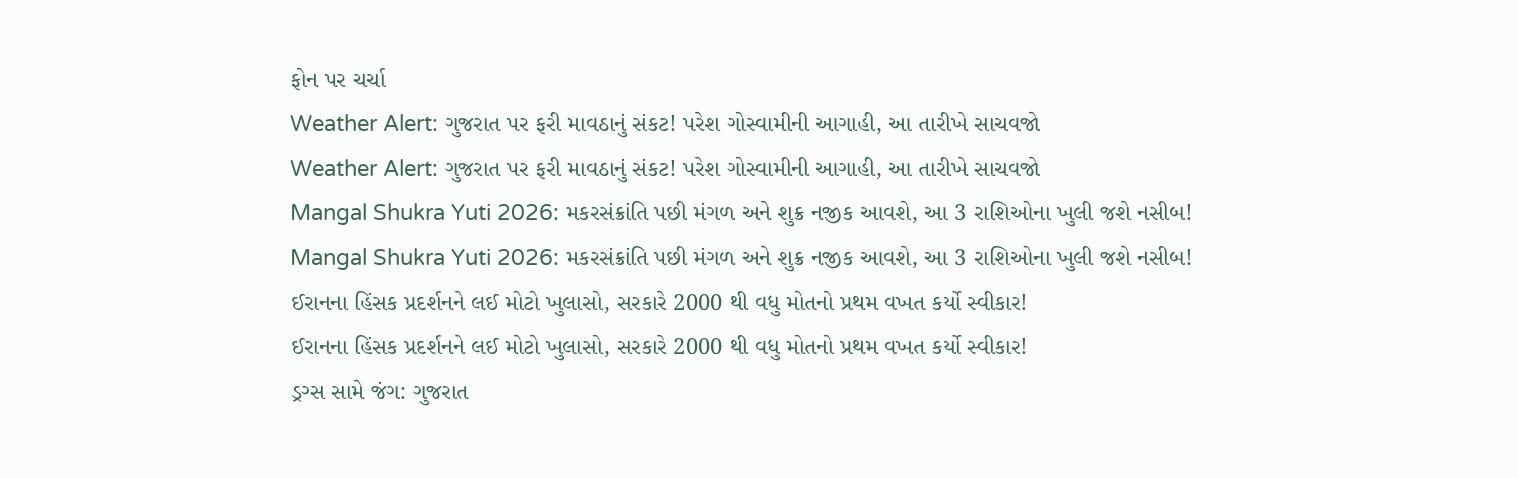ફોન પર ચર્ચા
Weather Alert: ગુજરાત પર ફરી માવઠાનું સંકટ! પરેશ ગોસ્વામીની આગાહી, આ તારીખે સાચવજો
Weather Alert: ગુજરાત પર ફરી માવઠાનું સંકટ! પરેશ ગોસ્વામીની આગાહી, આ તારીખે સાચવજો
Mangal Shukra Yuti 2026: મકરસંક્રાંતિ પછી મંગળ અને શુક્ર નજીક આવશે, આ 3 રાશિઓના ખુલી જશે નસીબ!
Mangal Shukra Yuti 2026: મકરસંક્રાંતિ પછી મંગળ અને શુક્ર નજીક આવશે, આ 3 રાશિઓના ખુલી જશે નસીબ!
ઈરાનના હિંસક પ્રદર્શનને લઈ મોટો ખુલાસો, સરકારે 2000 થી વધુ મોતનો પ્રથમ વખત કર્યો સ્વીકાર!
ઈરાનના હિંસક પ્રદર્શનને લઈ મોટો ખુલાસો, સરકારે 2000 થી વધુ મોતનો પ્રથમ વખત કર્યો સ્વીકાર!
ડ્રગ્સ સામે જંગ: ગુજરાત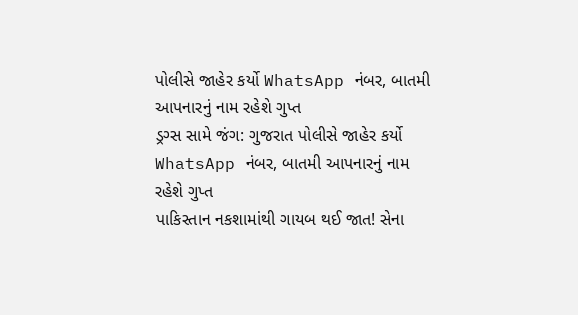પોલીસે જાહેર કર્યો WhatsApp નંબર, બાતમી આપનારનું નામ રહેશે ગુપ્ત
ડ્રગ્સ સામે જંગ: ગુજરાત પોલીસે જાહેર કર્યો WhatsApp નંબર, બાતમી આપનારનું નામ રહેશે ગુપ્ત
પાકિસ્તાન નકશામાંથી ગાયબ થઈ જાત! સેના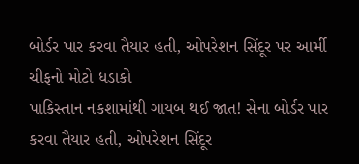બોર્ડર પાર કરવા તૈયાર હતી, ઓપરેશન સિંદૂર પર આર્મી ચીફનો મોટો ધડાકો
પાકિસ્તાન નકશામાંથી ગાયબ થઈ જાત! સેના બોર્ડર પાર કરવા તૈયાર હતી, ઓપરેશન સિંદૂર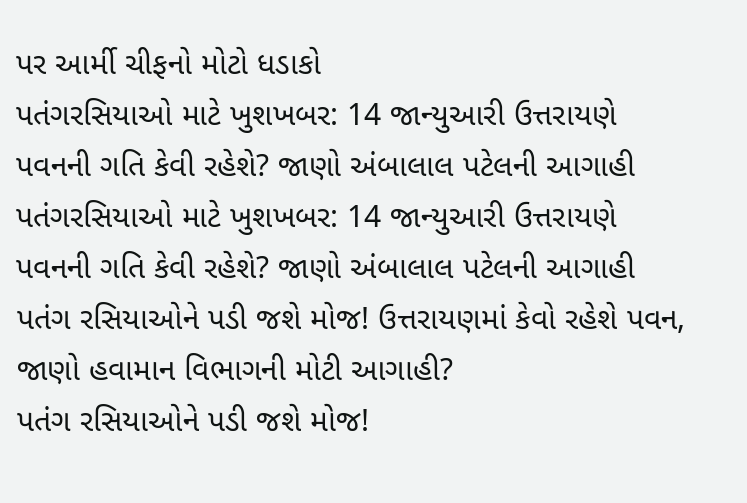પર આર્મી ચીફનો મોટો ધડાકો
પતંગરસિયાઓ માટે ખુશખબર: 14 જાન્યુઆરી ઉત્તરાયણે પવનની ગતિ કેવી રહેશે? જાણો અંબાલાલ પટેલની આગાહી
પતંગરસિયાઓ માટે ખુશખબર: 14 જાન્યુઆરી ઉત્તરાયણે પવનની ગતિ કેવી રહેશે? જાણો અંબાલાલ પટેલની આગાહી
પતંગ રસિયાઓને પડી જશે મોજ! ઉત્તરાયણમાં કેવો રહેશે પવન, જાણો હવામાન વિભાગની મોટી આગાહી?
પતંગ રસિયાઓને પડી જશે મોજ!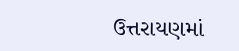ઉત્તરાયણમાં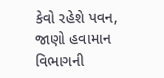કેવો રહેશે પવન, જાણો હવામાન વિભાગની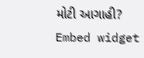મોટી આગાહી?
Embed widget